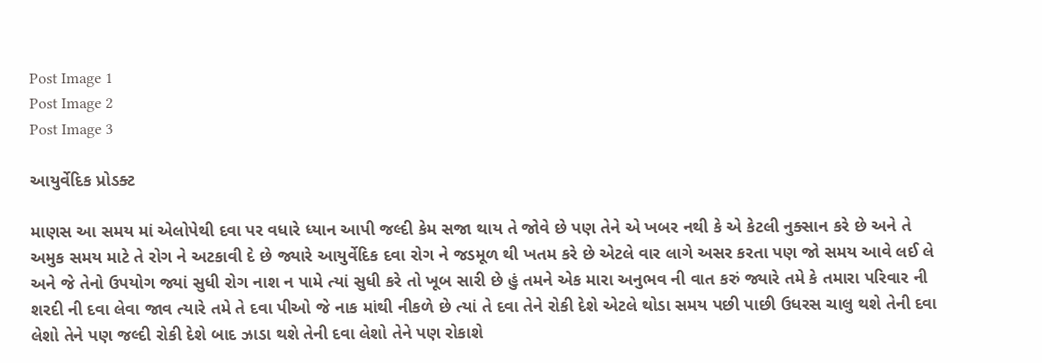Post Image 1
Post Image 2
Post Image 3

આયુર્વેદિક પ્રોડક્ટ

માણસ આ સમય માં એલોપેથી દવા પર વધારે ધ્યાન આપી જલ્દી કેમ સજા થાય તે જોવે છે પણ તેને એ ખબર નથી કે એ કેટલી નુક્સાન કરે છે અને તે અમુક સમય માટે તે રોગ ને અટકાવી દે છે જ્યારે આયુર્વેદિક દવા રોગ ને જડમૂળ થી ખતમ કરે છે એટલે વાર લાગે અસર કરતા પણ જો સમય આવે લઈ લે અને જે તેનો ઉપયોગ જ્યાં સુધી રોગ નાશ ન પામે ત્યાં સુધી કરે તો ખૂબ સારી છે હું તમને એક મારા અનુભવ ની વાત કરું જ્યારે તમે કે તમારા પરિવાર ની શરદી ની દવા લેવા જાવ ત્યારે તમે તે દવા પીઓ જે નાક માંથી નીકળે છે ત્યાં તે દવા તેને રોકી દેશે એટલે થોડા સમય પછી પાછી ઉધરસ ચાલુ થશે તેની દવા લેશો તેને પણ જલ્દી રોકી દેશે બાદ ઝાડા થશે તેની દવા લેશો તેને પણ રોકાશે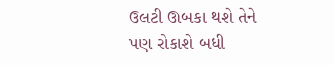ઉલટી ઊબકા થશે તેને પણ રોકાશે બધી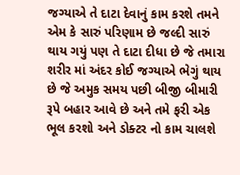જગ્યાએ તે દાટા દેવાનું કામ કરશે તમને એમ કે સારું પરિણામ છે જલ્દી સારું થાય ગયું પણ તે દાટા દીધા છે જે તમારા શરીર માં અંદર કોઈ જગ્યાએ ભેગું થાય છે જે અમુક સમય પછી બીજી બીમારી રૂપે બહાર આવે છે અને તમે ફરી એક ભૂલ કરશો અને ડોક્ટર નો કામ ચાલશે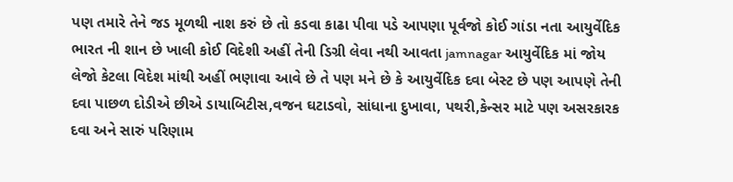પણ તમારે તેને જડ મૂળથી નાશ કરું છે તો કડવા કાઢા પીવા પડે આપણા પૂર્વજો કોઈ ગાંડા નતા આયુર્વેદિક ભારત ની શાન છે ખાલી કોઈ વિદેશી અહીં તેની ડિગ્રી લેવા નથી આવતા jamnagar આયુર્વેદિક માં જોય લેજો કેટલા વિદેશ માંથી અહીં ભણાવા આવે છે તે પણ મને છે કે આયુર્વેદિક દવા બેસ્ટ છે પણ આપણે તેની દવા પાછળ દોડીએ છીએ ડાયાબિટીસ,વજન ઘટાડવો, સાંધાના દુખાવા, પથરી,કેન્સર માટે પણ અસરકારક દવા અને સારું પરિણામ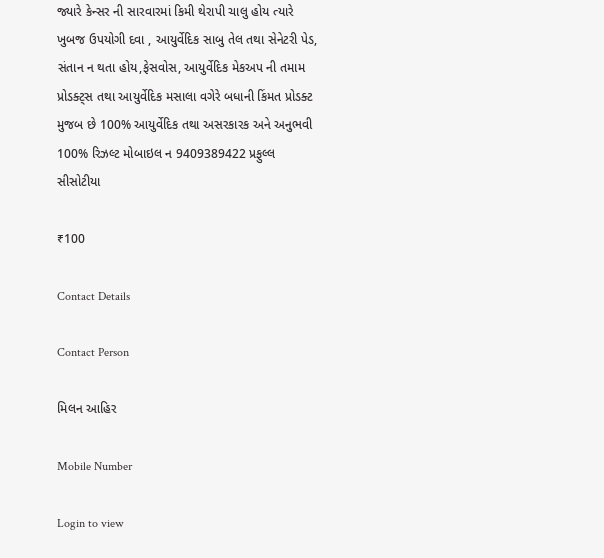જ્યારે કેન્સર ની સારવારમાં કિમી થેરાપી ચાલુ હોય ત્યારે ખુબજ ઉપયોગી દવા , આયુર્વેદિક સાબુ તેલ તથા સેનેટરી પેડ, સંતાન ન થતા હોય,ફેસવોસ, આયુર્વેદિક મેકઅપ ની તમામ પ્રોડક્ટ્સ તથા આયુર્વેદિક મસાલા વગેરે બધાની કિંમત પ્રોડક્ટ મુજબ છે 100% આયુર્વેદિક તથા અસરકારક અને અનુભવી 100% રિઝલ્ટ મોબાઇલ ન 9409389422 પ્રફુલ્લ સીસોટીયા

₹100

Contact Details

Contact Person

મિલન આહિર

Mobile Number

Login to view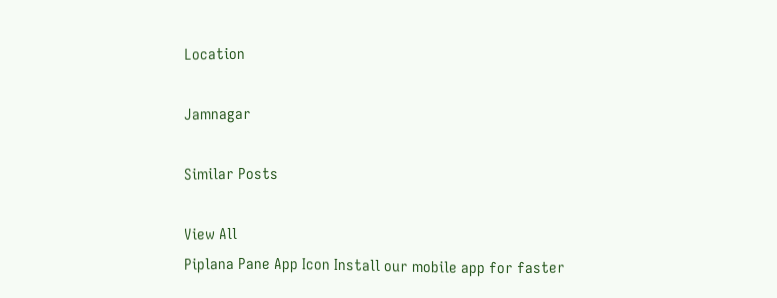Location

Jamnagar

Similar Posts

View All
Piplana Pane App Icon Install our mobile app for faster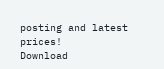posting and latest prices!
Download